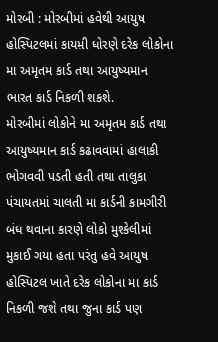મોરબી : મોરબીમાં હવેથી આયુષ હોસ્પિટલમાં કાયમ઼ી ધોરણે દરેક લોકોના મા અમૃતમ કાર્ડ તથા આયુષ્યમાન ભારત કાર્ડ નિકળી શકશે.
મોરબીમાં લોકોને મા અમૃતમ કાર્ડ તથા આયુષ્યમાન કાર્ડ કઢાવવામાં હાલાકી ભોગવવી પડતી હતી તથા તાલુકા પંચાયતમાં ચાલતી મા કાર્ડની કામગીરી બંધ થવાના કારણે લોકો મુશ્કેલીમાં મુકાઈ ગયા હતા પરંતુ હવે આયુષ હોસ્પિટલ ખાતે દરેક લોકોના મા કાર્ડ નિકળી જશે તથા જુના કાર્ડ પણ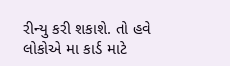રીન્યુ કરી શકાશે. તો હવે લોકોએ મા કાર્ડ માટે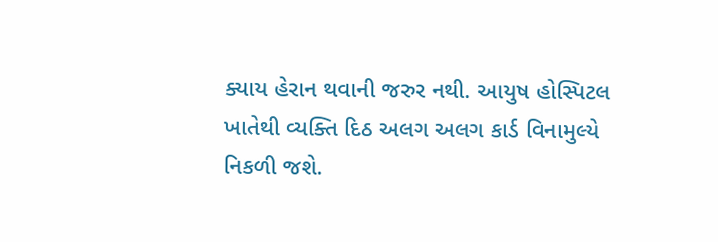ક્યાય હેરાન થવાની જરુર નથી. આયુષ હોસ્પિટલ ખાતેથી વ્યક્તિ દિઠ અલગ અલગ કાર્ડ વિનામુલ્યે નિકળી જશે.